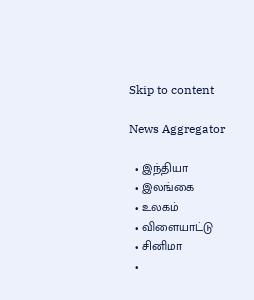Skip to content

News Aggregator

  • இந்தியா
  • இலங்கை
  • உலகம்
  • விளையாட்டு
  • சினிமா
  •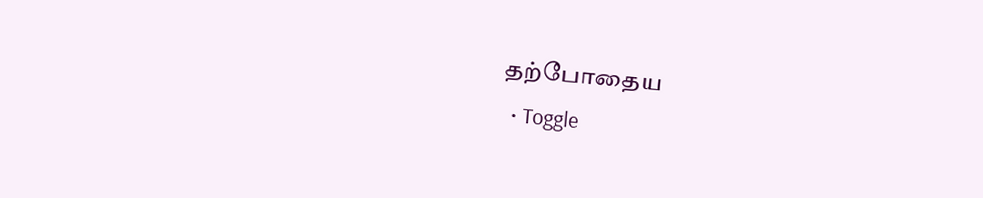தற்போதைய
  • Toggle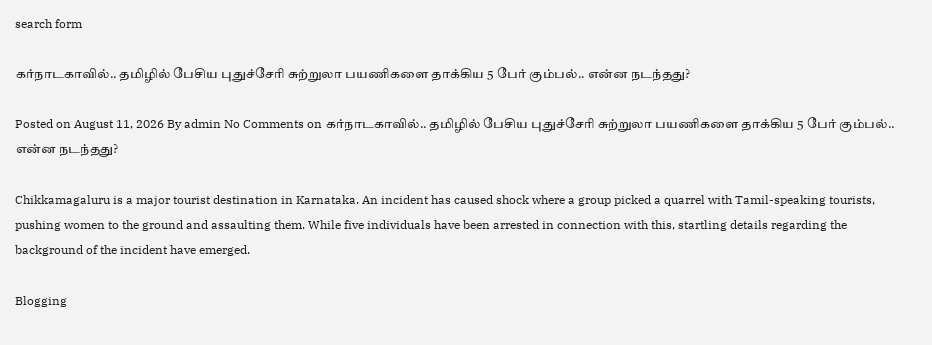search form

கர்நாடகாவில்.. தமிழில் பேசிய புதுச்சேரி சுற்றுலா பயணிகளை தாக்கிய 5 பேர் கும்பல்.. என்ன நடந்தது?

Posted on August 11, 2026 By admin No Comments on கர்நாடகாவில்.. தமிழில் பேசிய புதுச்சேரி சுற்றுலா பயணிகளை தாக்கிய 5 பேர் கும்பல்.. என்ன நடந்தது?

Chikkamagaluru is a major tourist destination in Karnataka. An incident has caused shock where a group picked a quarrel with Tamil-speaking tourists, pushing women to the ground and assaulting them. While five individuals have been arrested in connection with this, startling details regarding the background of the incident have emerged.

Blogging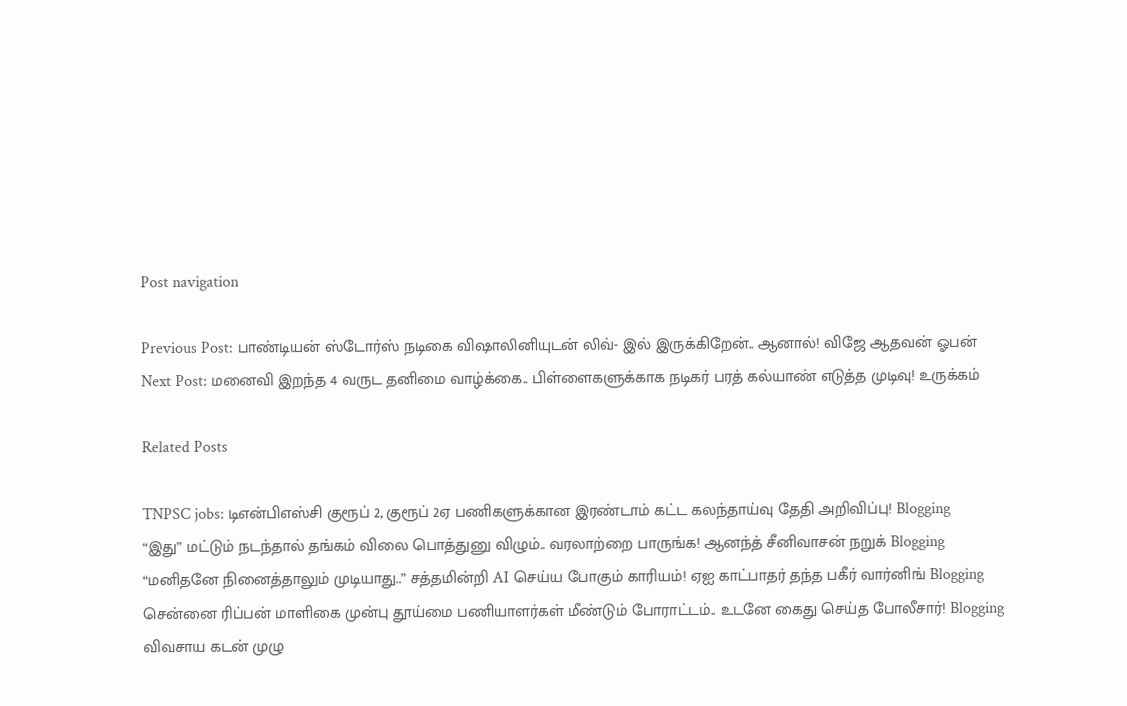Post navigation

Previous Post: பாண்டியன் ஸ்டோர்ஸ் நடிகை விஷாலினியுடன் லிவ்- இல் இருக்கிறேன்.. ஆனால்! விஜே ஆதவன் ஓபன்
Next Post: மனைவி இறந்த 4 வருட தனிமை வாழ்க்கை.. பிள்ளைகளுக்காக நடிகர் பரத் கல்யாண் எடுத்த முடிவு! உருக்கம்

Related Posts

TNPSC jobs: டிஎன்பிஎஸ்சி குரூப் 2, குரூப் 2ஏ பணிகளுக்கான இரண்டாம் கட்ட கலந்தாய்வு தேதி அறிவிப்பு! Blogging
“இது” மட்டும் நடந்தால் தங்கம் விலை பொத்துனு விழும்.. வரலாற்றை பாருங்க! ஆனந்த் சீனிவாசன் நறுக் Blogging
“மனிதனே நினைத்தாலும் முடியாது..” சத்தமின்றி AI செய்ய போகும் காரியம்! ஏஐ காட்பாதர் தந்த பகீர் வார்னிங் Blogging
சென்னை ரிப்பன் மாளிகை முன்பு தூய்மை பணியாளர்கள் மீண்டும் போராட்டம்.. உடனே கைது செய்த போலீசார்! Blogging
விவசாய கடன் முழு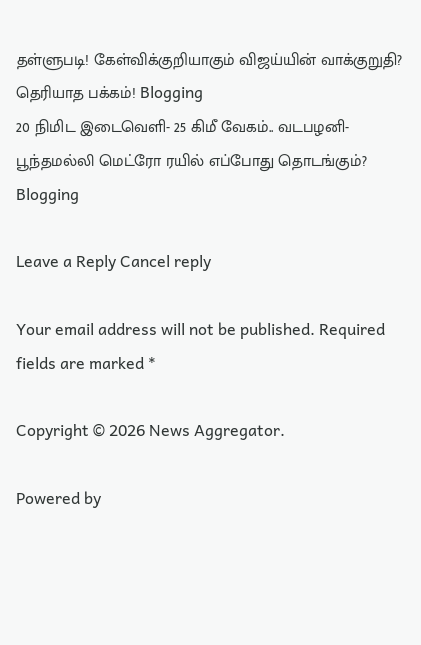தள்ளுபடி! கேள்விக்குறியாகும் விஜய்யின் வாக்குறுதி? தெரியாத பக்கம்! Blogging
20 நிமிட இடைவெளி- 25 கிமீ வேகம்.. வடபழனி- பூந்தமல்லி மெட்ரோ ரயில் எப்போது தொடங்கும்? Blogging

Leave a Reply Cancel reply

Your email address will not be published. Required fields are marked *

Copyright © 2026 News Aggregator.

Powered by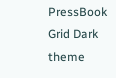PressBook Grid Dark theme